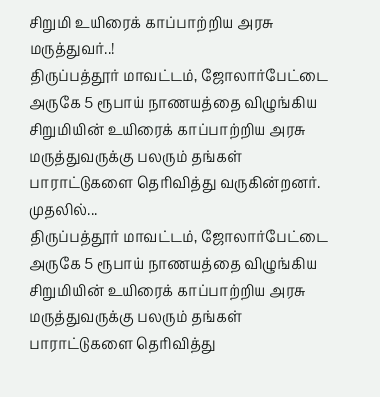சிறுமி உயிரைக் காப்பாற்றிய அரசு மருத்துவர்..!
திருப்பத்தூர் மாவட்டம், ஜோலார்பேட்டை அருகே 5 ரூபாய் நாணயத்தை விழுங்கிய சிறுமியின் உயிரைக் காப்பாற்றிய அரசு மருத்துவருக்கு பலரும் தங்கள் பாராட்டுகளை தெரிவித்து வருகின்றனர். முதலில்...
திருப்பத்தூர் மாவட்டம், ஜோலார்பேட்டை அருகே 5 ரூபாய் நாணயத்தை விழுங்கிய சிறுமியின் உயிரைக் காப்பாற்றிய அரசு மருத்துவருக்கு பலரும் தங்கள் பாராட்டுகளை தெரிவித்து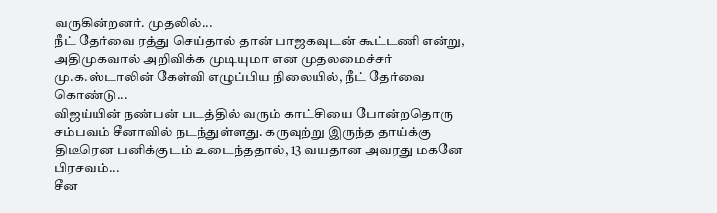வருகின்றனர். முதலில்...
நீட் தேர்வை ரத்து செய்தால் தான் பாஜகவுடன் கூட்டணி என்று, அதிமுகவால் அறிவிக்க முடியுமா என முதலமைச்சர் மு.க.ஸ்டாலின் கேள்வி எழுப்பிய நிலையில், நீட் தேர்வை கொண்டு...
விஜய்யின் நண்பன் படத்தில் வரும் காட்சியை போன்றதொரு சம்பவம் சீனாவில் நடந்துள்ளது. கருவுற்று இருந்த தாய்க்கு திடீரென பனிக்குடம் உடைந்ததால், 13 வயதான அவரது மகனே பிரசவம்...
சீன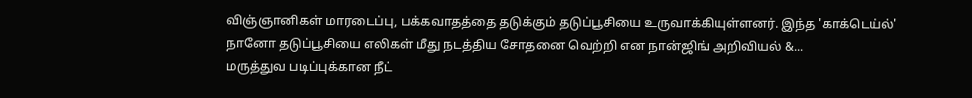விஞ்ஞானிகள் மாரடைப்பு, பக்கவாதத்தை தடுக்கும் தடுப்பூசியை உருவாக்கியுள்ளனர். இந்த 'காக்டெய்ல்' நானோ தடுப்பூசியை எலிகள் மீது நடத்திய சோதனை வெற்றி என நான்ஜிங் அறிவியல் &...
மருத்துவ படிப்புக்கான நீட்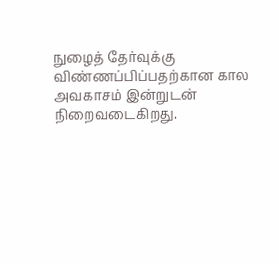நுழைத் தேர்வுக்கு விண்ணப்பிப்பதற்கான கால அவகாசம் இன்றுடன் நிறைவடைகிறது.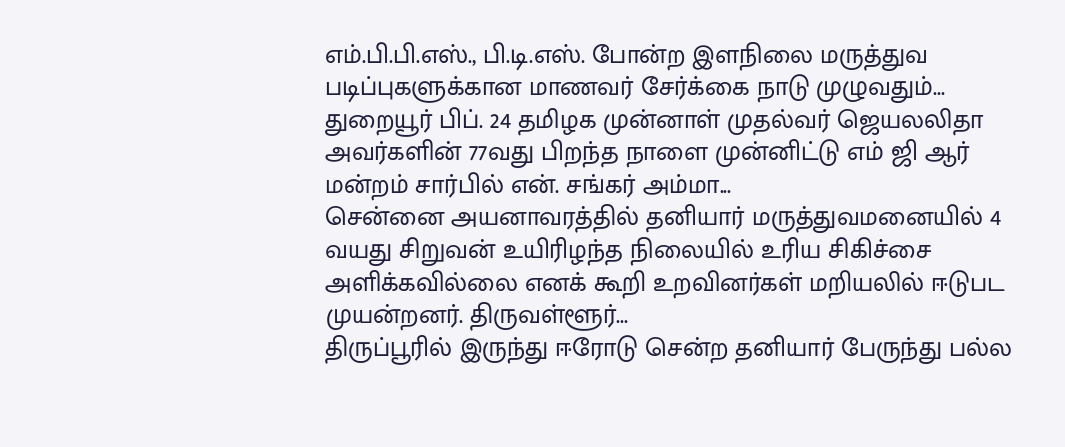எம்.பி.பி.எஸ்., பி.டி.எஸ். போன்ற இளநிலை மருத்துவ படிப்புகளுக்கான மாணவர் சேர்க்கை நாடு முழுவதும்...
துறையூர் பிப். 24 தமிழக முன்னாள் முதல்வர் ஜெயலலிதா அவர்களின் 77வது பிறந்த நாளை முன்னிட்டு எம் ஜி ஆர் மன்றம் சார்பில் என். சங்கர் அம்மா...
சென்னை அயனாவரத்தில் தனியார் மருத்துவமனையில் 4 வயது சிறுவன் உயிரிழந்த நிலையில் உரிய சிகிச்சை அளிக்கவில்லை எனக் கூறி உறவினர்கள் மறியலில் ஈடுபட முயன்றனர். திருவள்ளூர்...
திருப்பூரில் இருந்து ஈரோடு சென்ற தனியார் பேருந்து பல்ல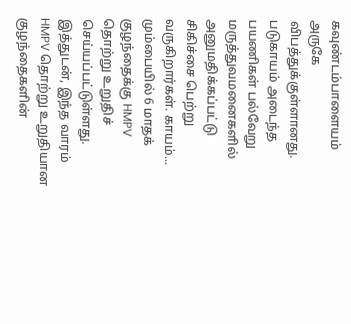கவுண்டம்பாளையம் அருகே விபத்துக்குள்ளானது. படுகாயம் அடைந்த பயணிகள் பல்வேறு மருத்துவமனைகளில் அனுமதிக்கப்பட்டு சிகிச்சை பெற்று வருகிறார்கள். காயம்...
மும்பையில் 6 மாதக் குழந்தைக்கு HMPV தொற்று உறுதிச் செய்யப்பட்டுள்ளது. இத்துடன், இந்த வாரம் HMPV தொற்று உறுதியான குழந்தைகளின்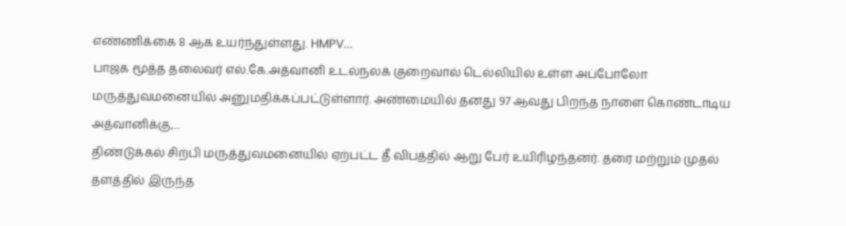எண்ணிக்கை 8 ஆக உயர்ந்துள்ளது. HMPV...
பாஜக மூத்த தலைவர் எல்.கே.அத்வானி உடல்நலக் குறைவால் டெல்லியில் உள்ள அப்போலோ மருத்துவமனையில் அனுமதிக்கப்பட்டுள்ளார். அண்மையில் தனது 97 ஆவது பிறந்த நாளை கொண்டாடிய அத்வானிக்கு,...
திண்டுக்கல் சிற்பி மருத்துவமனையில் ஏற்பட்ட தீ விபத்தில் ஆறு பேர் உயிரிழந்தனர். தரை மற்றும் முதல் தளத்தில் இருந்த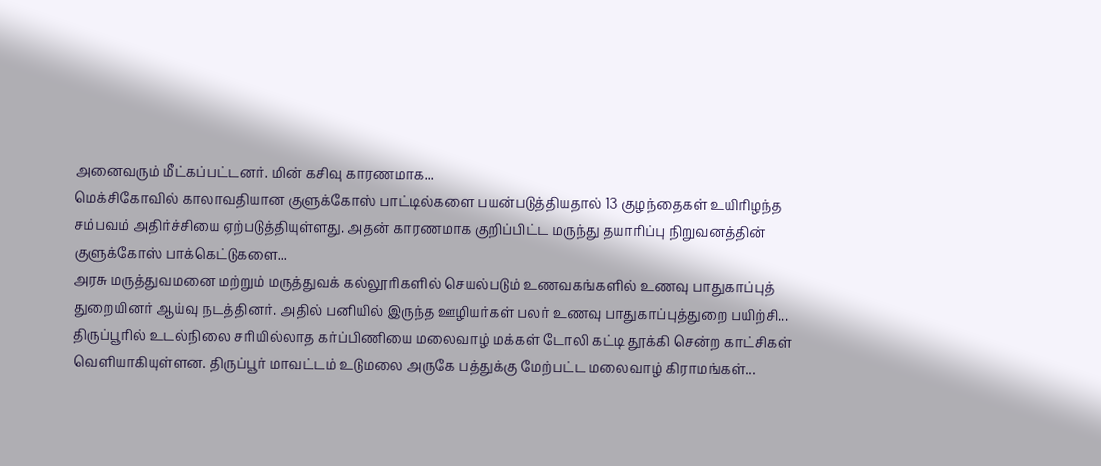அனைவரும் மீட்கப்பட்டனர். மின் கசிவு காரணமாக...
மெக்சிகோவில் காலாவதியான குளுக்கோஸ் பாட்டில்களை பயன்படுத்தியதால் 13 குழந்தைகள் உயிரிழந்த சம்பவம் அதிர்ச்சியை ஏற்படுத்தியுள்ளது. அதன் காரணமாக குறிப்பிட்ட மருந்து தயாரிப்பு நிறுவனத்தின் குளுக்கோஸ் பாக்கெட்டுகளை...
அரசு மருத்துவமனை மற்றும் மருத்துவக் கல்லூரிகளில் செயல்படும் உணவகங்களில் உணவு பாதுகாப்புத் துறையினர் ஆய்வு நடத்தினர். அதில் பனியில் இருந்த ஊழியர்கள் பலர் உணவு பாதுகாப்புத்துறை பயிற்சி...
திருப்பூரில் உடல்நிலை சரியில்லாத கர்ப்பிணியை மலைவாழ் மக்கள் டோலி கட்டி தூக்கி சென்ற காட்சிகள் வெளியாகியுள்ளன. திருப்பூர் மாவட்டம் உடுமலை அருகே பத்துக்கு மேற்பட்ட மலைவாழ் கிராமங்கள்...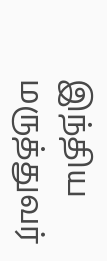இந்திய மருத்துவர்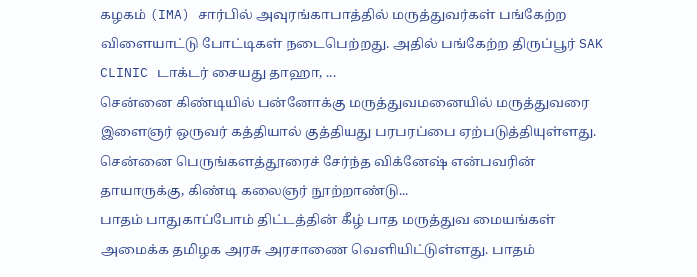கழகம் (IMA) சார்பில் அவுரங்காபாத்தில் மருத்துவர்கள் பங்கேற்ற விளையாட்டு போட்டிகள் நடைபெற்றது. அதில் பங்கேற்ற திருப்பூர் SAK CLINIC டாக்டர் சையது தாஹா, ...
சென்னை கிண்டியில் பன்னோக்கு மருத்துவமனையில் மருத்துவரை இளைஞர் ஒருவர் கத்தியால் குத்தியது பரபரப்பை ஏற்படுத்தியுள்ளது. சென்னை பெருங்களத்தூரைச் சேர்ந்த விக்னேஷ் என்பவரின் தாயாருக்கு, கிண்டி கலைஞர் நூற்றாண்டு...
பாதம் பாதுகாப்போம் திட்டத்தின் கீழ் பாத மருத்துவ மையங்கள் அமைக்க தமிழக அரசு அரசாணை வெளியிட்டுள்ளது. பாதம்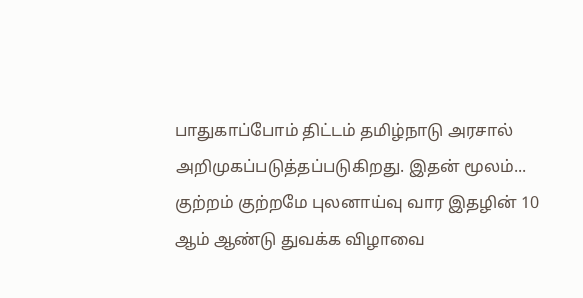பாதுகாப்போம் திட்டம் தமிழ்நாடு அரசால் அறிமுகப்படுத்தப்படுகிறது. இதன் மூலம்...
குற்றம் குற்றமே புலனாய்வு வார இதழின் 10 ஆம் ஆண்டு துவக்க விழாவை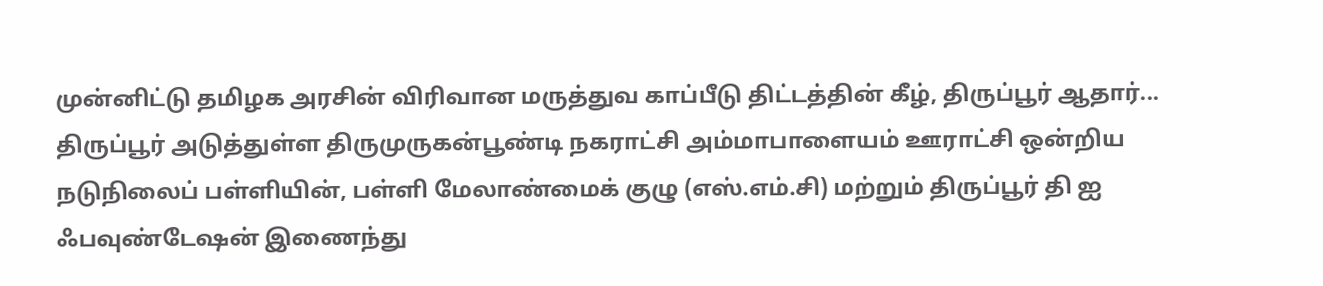முன்னிட்டு தமிழக அரசின் விரிவான மருத்துவ காப்பீடு திட்டத்தின் கீழ், திருப்பூர் ஆதார்...
திருப்பூர் அடுத்துள்ள திருமுருகன்பூண்டி நகராட்சி அம்மாபாளையம் ஊராட்சி ஒன்றிய நடுநிலைப் பள்ளியின், பள்ளி மேலாண்மைக் குழு (எஸ்.எம்.சி) மற்றும் திருப்பூர் தி ஐ ஃபவுண்டேஷன் இணைந்து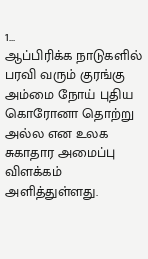1...
ஆப்பிரிக்க நாடுகளில் பரவி வரும் குரங்கு அம்மை நோய் புதிய கொரோனா தொற்று அல்ல என உலக சுகாதார அமைப்பு விளக்கம் அளித்துள்ளது.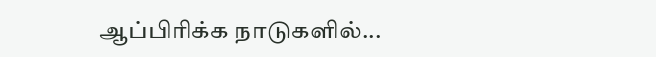ஆப்பிரிக்க நாடுகளில்...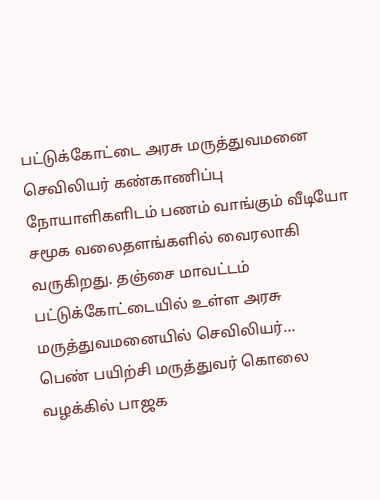பட்டுக்கோட்டை அரசு மருத்துவமனை செவிலியர் கண்காணிப்பு நோயாளிகளிடம் பணம் வாங்கும் வீடியோ சமூக வலைதளங்களில் வைரலாகி வருகிறது. தஞ்சை மாவட்டம் பட்டுக்கோட்டையில் உள்ள அரசு மருத்துவமனையில் செவிலியர்...
பெண் பயிற்சி மருத்துவர் கொலை வழக்கில் பாஜக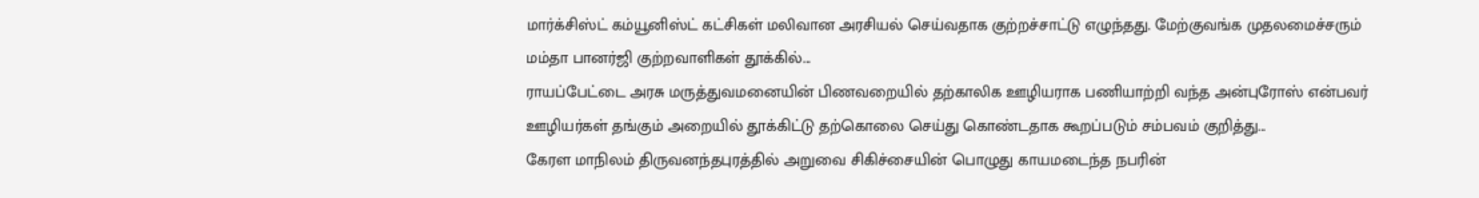மார்க்சிஸ்ட் கம்யூனிஸ்ட் கட்சிகள் மலிவான அரசியல் செய்வதாக குற்றச்சாட்டு எழுந்தது. மேற்குவங்க முதலமைச்சரும் மம்தா பானர்ஜி குற்றவாளிகள் தூக்கில்...
ராயப்பேட்டை அரசு மருத்துவமனையின் பிணவறையில் தற்காலிக ஊழியராக பணியாற்றி வந்த அன்புரோஸ் என்பவர் ஊழியர்கள் தங்கும் அறையில் தூக்கிட்டு தற்கொலை செய்து கொண்டதாக கூறப்படும் சம்பவம் குறித்து...
கேரள மாநிலம் திருவனந்தபுரத்தில் அறுவை சிகிச்சையின் பொழுது காயமடைந்த நபரின்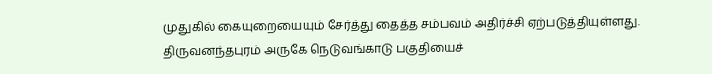முதுகில் கையுறையையும் சேர்த்து தைத்த சம்பவம் அதிர்ச்சி ஏற்படுத்தியுள்ளது. திருவனந்தபுரம் அருகே நெடுவங்காடு பகுதியைச்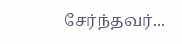சேர்ந்தவர்...